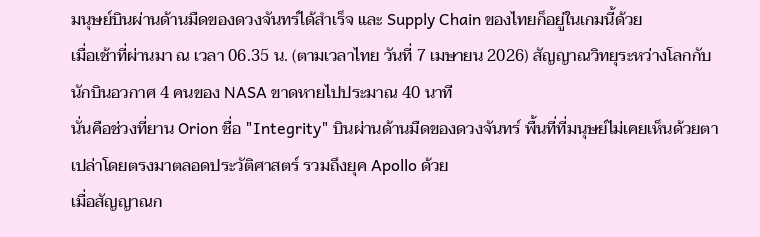มนุษย์บินผ่านด้านมืดของดวงจันทร์ได้สำเร็จ และ Supply Chain ของไทยก็อยู่ในเกมนี้ด้วย
เมื่อเช้าที่ผ่านมา ณ เวลา 06.35 น. (ตามเวลาไทย วันที่ 7 เมษายน 2026) สัญญาณวิทยุระหว่างโลกกับนักบินอวกาศ 4 คนของ NASA ขาดหายไปประมาณ 40 นาที
นั่นคือช่วงที่ยาน Orion ชื่อ "Integrity" บินผ่านด้านมืดของดวงจันทร์ พื้นที่ที่มนุษย์ไม่เคยเห็นด้วยตาเปล่าโดยตรงมาตลอดประวัติศาสตร์ รวมถึงยุค Apollo ด้วย
เมื่อสัญญาณก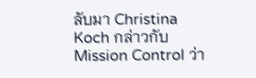ลับมา Christina Koch กล่าวกับ Mission Control ว่า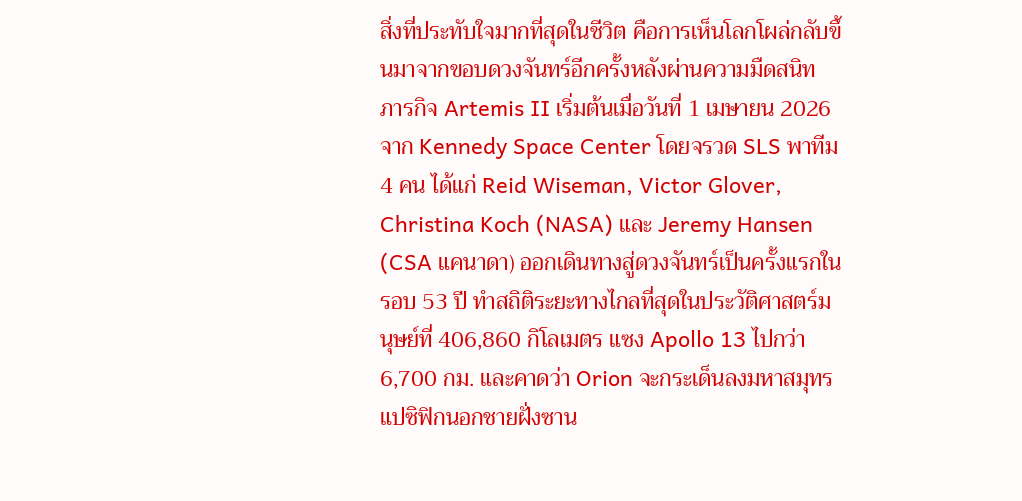สิ่งที่ประทับใจมากที่สุดในชีวิต คือการเห็นโลกโผล่กลับขึ้นมาจากขอบดวงจันทร์อีกครั้งหลังผ่านความมืดสนิท
ภารกิจ Artemis II เริ่มต้นเมื่อวันที่ 1 เมษายน 2026 จาก Kennedy Space Center โดยจรวด SLS พาทีม 4 คน ได้แก่ Reid Wiseman, Victor Glover, Christina Koch (NASA) และ Jeremy Hansen (CSA แคนาดา) ออกเดินทางสู่ดวงจันทร์เป็นครั้งแรกในรอบ 53 ปี ทำสถิติระยะทางไกลที่สุดในประวัติศาสตร์มนุษย์ที่ 406,860 กิโลเมตร แซง Apollo 13 ไปกว่า 6,700 กม. และคาดว่า Orion จะกระเด็นลงมหาสมุทรแปซิฟิกนอกชายฝั่งซาน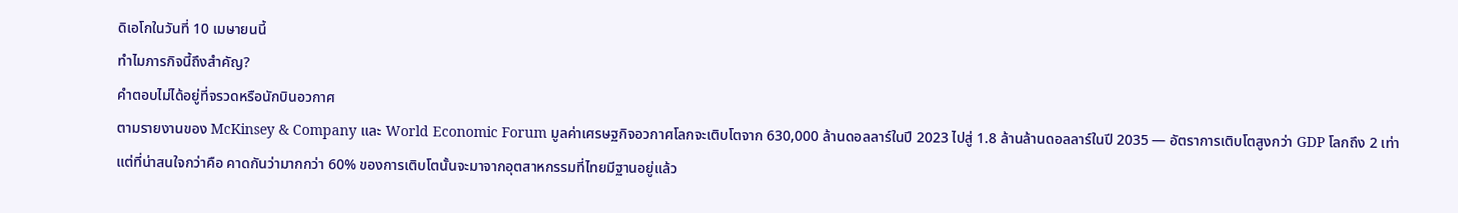ดิเอโกในวันที่ 10 เมษายนนี้
ทำไมภารกิจนี้ถึงสำคัญ?
คำตอบไม่ได้อยู่ที่จรวดหรือนักบินอวกาศ
ตามรายงานของ McKinsey & Company และ World Economic Forum มูลค่าเศรษฐกิจอวกาศโลกจะเติบโตจาก 630,000 ล้านดอลลาร์ในปี 2023 ไปสู่ 1.8 ล้านล้านดอลลาร์ในปี 2035 — อัตราการเติบโตสูงกว่า GDP โลกถึง 2 เท่า
แต่ที่น่าสนใจกว่าคือ คาดกันว่ามากกว่า 60% ของการเติบโตนั้นจะมาจากอุตสาหกรรมที่ไทยมีฐานอยู่แล้ว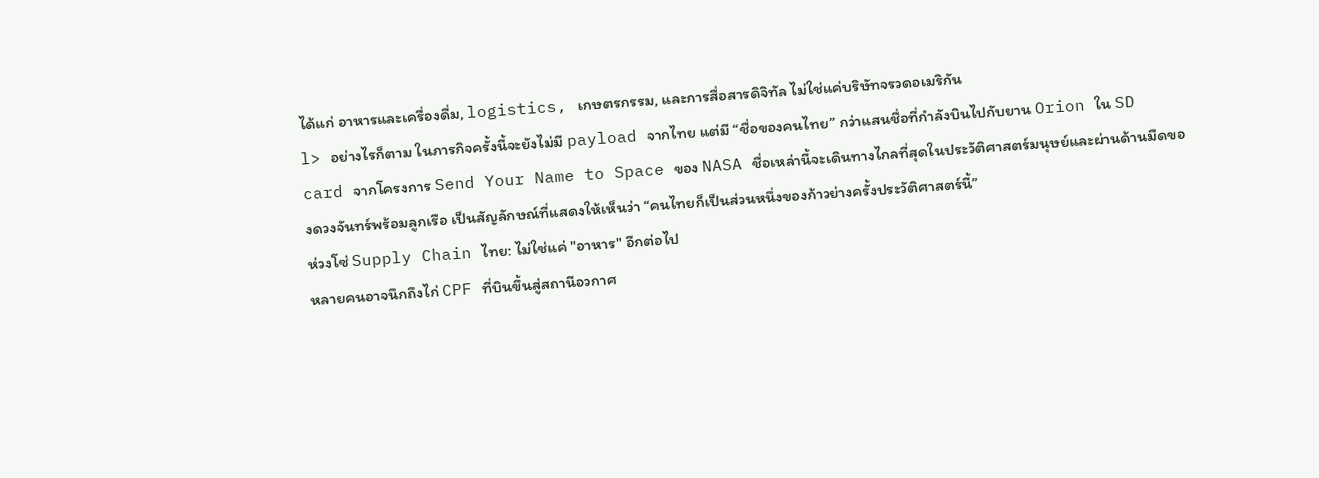ได้แก่ อาหารและเครื่องดื่ม, logistics, เกษตรกรรม, และการสื่อสารดิจิทัล ไม่ใช่แค่บริษัทจรวดอเมริกัน
l> อย่างไรก็ตาม ในภารกิจครั้งนี้จะยังไม่มี payload จากไทย แต่มี “ชื่อของคนไทย” กว่าแสนชื่อที่กำลังบินไปกับยาน Orion ใน SD card จากโครงการ Send Your Name to Space ของ NASA ชื่อเหล่านี้จะเดินทางไกลที่สุดในประวัติศาสตร์มนุษย์และผ่านด้านมืดของดวงจันทร์พร้อมลูกเรือ เป็นสัญลักษณ์ที่แสดงให้เห็นว่า “คนไทยก็เป็นส่วนหนึ่งของก้าวย่างครั้งประวัติศาสตร์นี้”
ห่วงโซ่ Supply Chain ไทย: ไม่ใช่แค่ "อาหาร" อีกต่อไป
หลายคนอาจนึกถึงไก่ CPF ที่บินขึ้นสู่สถานีอวกาศ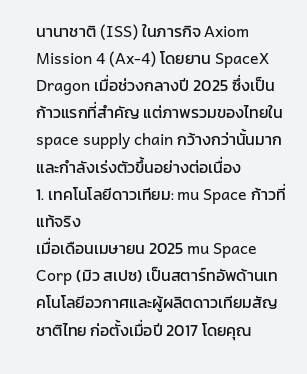นานาชาติ (ISS) ในภารกิจ Axiom Mission 4 (Ax-4) โดยยาน SpaceX Dragon เมื่อช่วงกลางปี 2025 ซึ่งเป็นก้าวแรกที่สำคัญ แต่ภาพรวมของไทยใน space supply chain กว้างกว่านั้นมาก และกำลังเร่งตัวขึ้นอย่างต่อเนื่อง
1. เทคโนโลยีดาวเทียม: mu Space ก้าวที่แท้จริง
เมื่อเดือนเมษายน 2025 mu Space Corp (มิว สเปซ) เป็นสตาร์ทอัพด้านเทคโนโลยีอวกาศและผู้ผลิตดาวเทียมสัญชาติไทย ก่อตั้งเมื่อปี 2017 โดยคุณ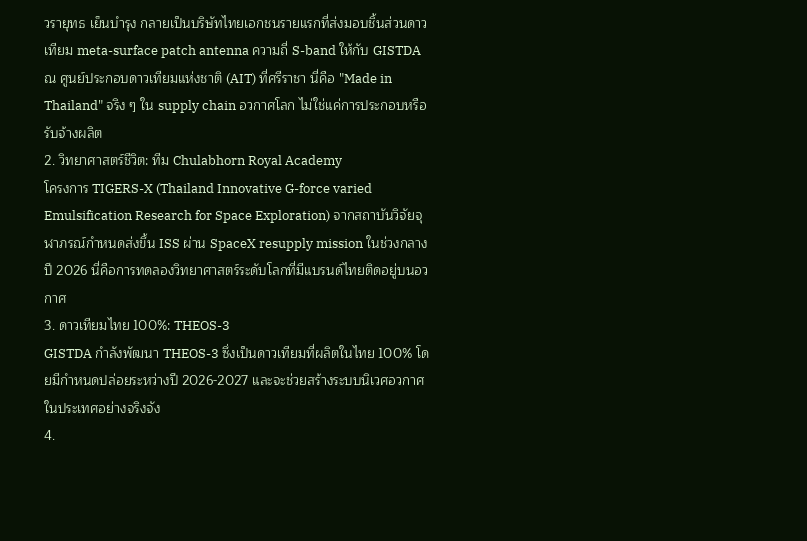วรายุทธ เย็นบำรุง กลายเป็นบริษัทไทยเอกชนรายแรกที่ส่งมอบชิ้นส่วนดาวเทียม meta-surface patch antenna ความถี่ S-band ให้กับ GISTDA ณ ศูนย์ประกอบดาวเทียมแห่งชาติ (AIT) ที่ศรีราชา นี่คือ "Made in Thailand" จริง ๆ ใน supply chain อวกาศโลก ไม่ใช่แค่การประกอบหรือรับจ้างผลิต
2. วิทยาศาสตร์ชีวิต: ทีม Chulabhorn Royal Academy
โครงการ TIGERS-X (Thailand Innovative G-force varied Emulsification Research for Space Exploration) จากสถาบันวิจัยจุฬาภรณ์กำหนดส่งขึ้น ISS ผ่าน SpaceX resupply mission ในช่วงกลางปี 2026 นี่คือการทดลองวิทยาศาสตร์ระดับโลกที่มีแบรนด์ไทยติดอยู่บนอวกาศ
3. ดาวเทียมไทย 100%: THEOS-3
GISTDA กำลังพัฒนา THEOS-3 ซึ่งเป็นดาวเทียมที่ผลิตในไทย 100% โดยมีกำหนดปล่อยระหว่างปี 2026-2027 และจะช่วยสร้างระบบนิเวศอวกาศในประเทศอย่างจริงจัง
4.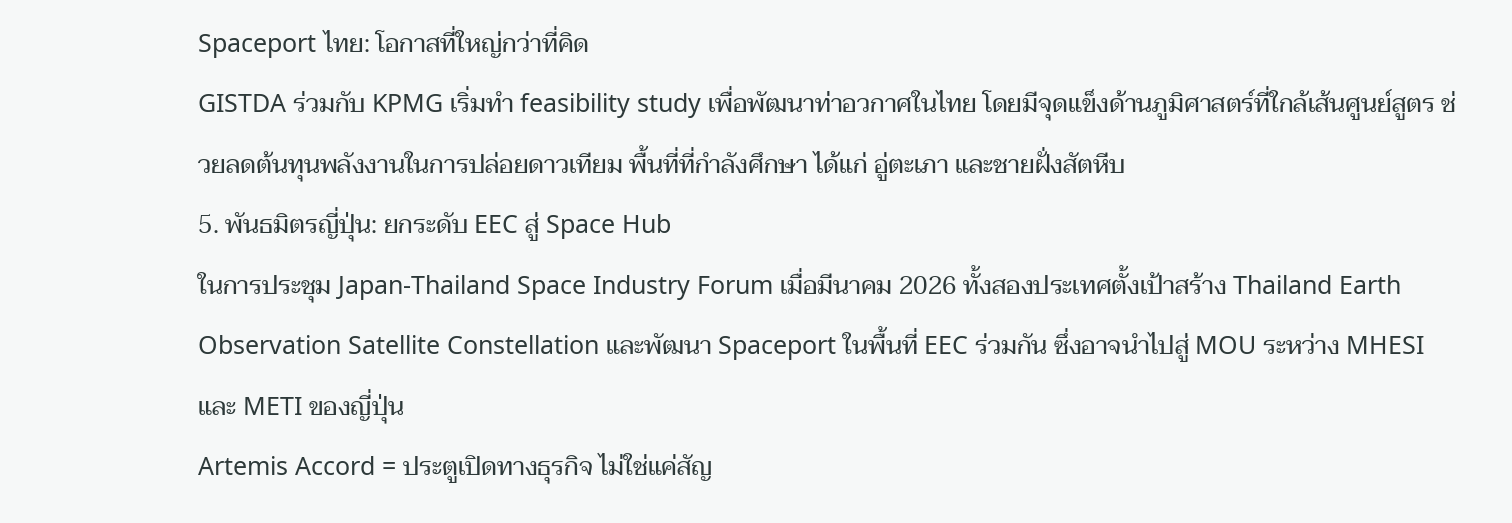Spaceport ไทย: โอกาสที่ใหญ่กว่าที่คิด
GISTDA ร่วมกับ KPMG เริ่มทำ feasibility study เพื่อพัฒนาท่าอวกาศในไทย โดยมีจุดแข็งด้านภูมิศาสตร์ที่ใกล้เส้นศูนย์สูตร ช่วยลดต้นทุนพลังงานในการปล่อยดาวเทียม พื้นที่ที่กำลังศึกษา ได้แก่ อู่ตะเภา และชายฝั่งสัตหีบ
5. พันธมิตรญี่ปุ่น: ยกระดับ EEC สู่ Space Hub
ในการประชุม Japan-Thailand Space Industry Forum เมื่อมีนาคม 2026 ทั้งสองประเทศตั้งเป้าสร้าง Thailand Earth Observation Satellite Constellation และพัฒนา Spaceport ในพื้นที่ EEC ร่วมกัน ซึ่งอาจนำไปสู่ MOU ระหว่าง MHESI และ METI ของญี่ปุ่น
Artemis Accord = ประตูเปิดทางธุรกิจ ไม่ใช่แค่สัญ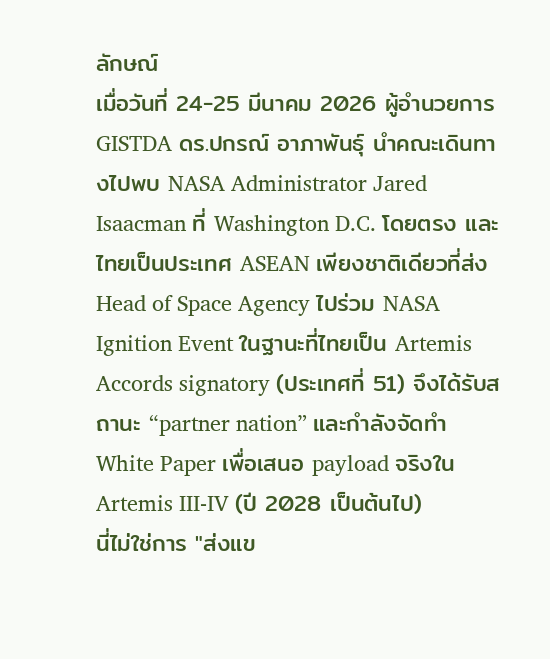ลักษณ์
เมื่อวันที่ 24-25 มีนาคม 2026 ผู้อำนวยการ GISTDA ดร.ปกรณ์ อาภาพันธุ์ นำคณะเดินทางไปพบ NASA Administrator Jared Isaacman ที่ Washington D.C. โดยตรง และไทยเป็นประเทศ ASEAN เพียงชาติเดียวที่ส่ง Head of Space Agency ไปร่วม NASA Ignition Event ในฐานะที่ไทยเป็น Artemis Accords signatory (ประเทศที่ 51) จึงได้รับสถานะ “partner nation” และกำลังจัดทำ White Paper เพื่อเสนอ payload จริงใน Artemis III-IV (ปี 2028 เป็นต้นไป)
นี่ไม่ใช่การ "ส่งแข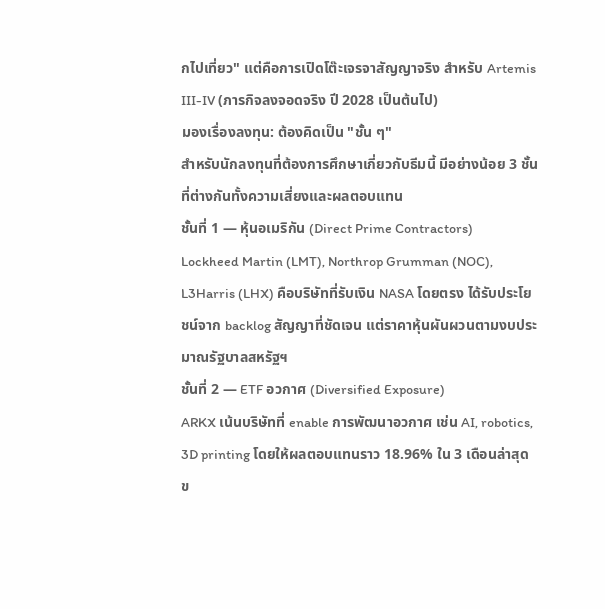กไปเที่ยว" แต่คือการเปิดโต๊ะเจรจาสัญญาจริง สำหรับ Artemis III-IV (ภารกิจลงจอดจริง ปี 2028 เป็นต้นไป)
มองเรื่องลงทุน: ต้องคิดเป็น "ชั้น ๆ"
สำหรับนักลงทุนที่ต้องการศึกษาเกี่ยวกับธีมนี้ มีอย่างน้อย 3 ชั้นที่ต่างกันทั้งความเสี่ยงและผลตอบแทน
ชั้นที่ 1 — หุ้นอเมริกัน (Direct Prime Contractors)
Lockheed Martin (LMT), Northrop Grumman (NOC), L3Harris (LHX) คือบริษัทที่รับเงิน NASA โดยตรง ได้รับประโยชน์จาก backlog สัญญาที่ชัดเจน แต่ราคาหุ้นผันผวนตามงบประมาณรัฐบาลสหรัฐฯ
ชั้นที่ 2 — ETF อวกาศ (Diversified Exposure)
ARKX เน้นบริษัทที่ enable การพัฒนาอวกาศ เช่น AI, robotics, 3D printing โดยให้ผลตอบแทนราว 18.96% ใน 3 เดือนล่าสุด ข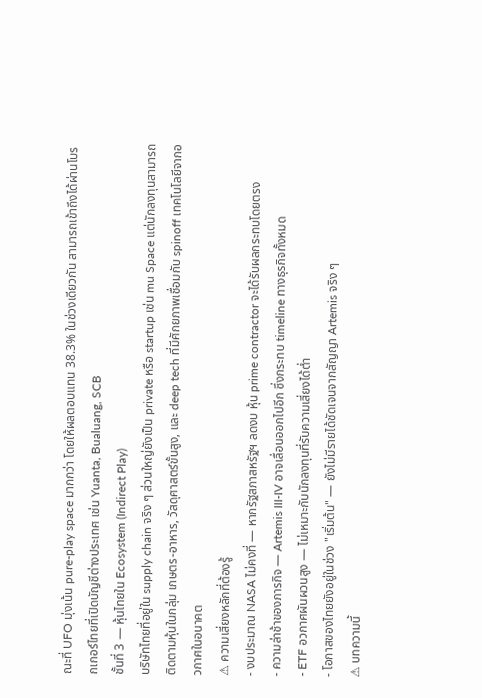ณะที่ UFO มุ่งเน้น pure-play space มากกว่า โดยให้ผลตอบแทน 38.3% ในช่วงเดียวกัน สามารถเข้าถึงได้ผ่านโบรกเกอร์ไทยที่เปิดบัญชีต่างประเทศ เช่น Yuanta, Bualuang, SCB
ชั้นที่ 3 — หุ้นไทยใน Ecosystem (Indirect Play)
บริษัทไทยที่อยู่ใน supply chain จริง ๆ ส่วนใหญ่ยังเป็น private หรือ startup เช่น mu Space แต่นักลงทุนสามารถติดตามหุ้นในกลุ่ม เกษตร-อาหาร, วัสดุศาสตร์ขั้นสูง, และ deep tech ที่มีศักยภาพเชื่อมกับ spinoff เทคโนโลยีจากอวกาศในอนาคต
⚠ ความเสี่ยงหลักที่ต้องรู้
- งบประมาณ NASA ไม่คงที่ — หากรัฐสภาสหรัฐฯ ลดงบ หุ้น prime contractor จะได้รับผลกระทบโดยตรง
- ความล่าช้าของภารกิจ — Artemis III-IV อาจเลื่อนออกไปอีก ซึ่งกระทบ timeline ทางธุรกิจทั้งหมด
- ETF อวกาศผันผวนสูง — ไม่เหมาะกับนักลงทุนที่รับความเสี่ยงได้ต่ำ
- โอกาสของไทยยังอยู่ในช่วง "เริ่มต้น" — ยังไม่มีรายได้ชัดเจนจากสัญญา Artemis จริง ๆ
⚠ บทความนี้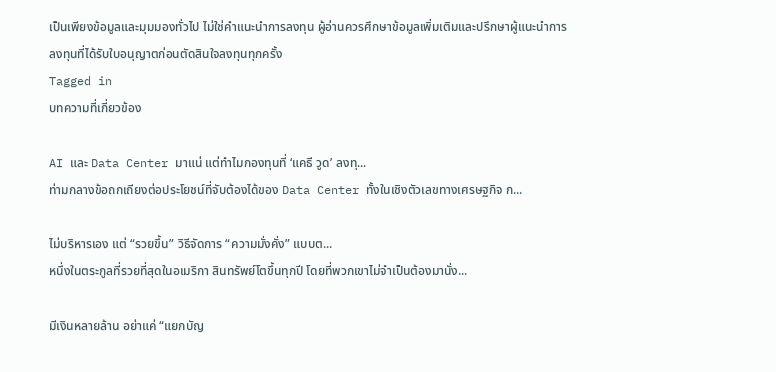เป็นเพียงข้อมูลและมุมมองทั่วไป ไม่ใช่คำแนะนำการลงทุน ผู้อ่านควรศึกษาข้อมูลเพิ่มเติมและปรึกษาผู้แนะนำการลงทุนที่ได้รับใบอนุญาตก่อนตัดสินใจลงทุนทุกครั้ง
Tagged in
บทความที่เกี่ยวข้อง

AI และ Data Center มาแน่ แต่ทำไมกองทุนที่ ‘แคธี วูด’ ลงทุ...
ท่ามกลางข้อถกเถียงต่อประโยชน์ที่จับต้องได้ของ Data Center ทั้งในเชิงตัวเลขทางเศรษฐกิจ ก...

ไม่บริหารเอง แต่ “รวยขึ้น” วิธีจัดการ “ความมั่งคั่ง” แบบต...
หนึ่งในตระกูลที่รวยที่สุดในอเมริกา สินทรัพย์โตขึ้นทุกปี โดยที่พวกเขาไม่จำเป็นต้องมานั่ง...

มีเงินหลายล้าน อย่าแค่ “แยกบัญ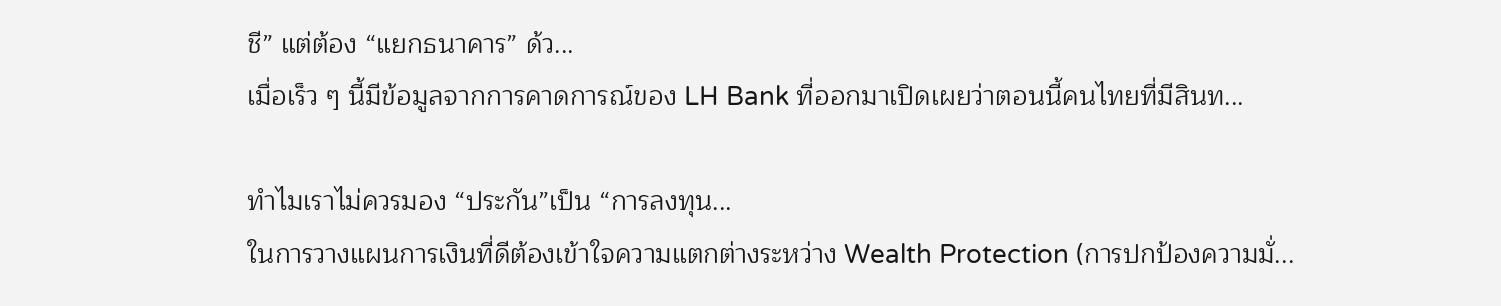ชี” แต่ต้อง “แยกธนาคาร” ด้ว...
เมื่อเร็ว ๆ นี้มีข้อมูลจากการคาดการณ์ของ LH Bank ที่ออกมาเปิดเผยว่าตอนนี้คนไทยที่มีสินท...

ทำไมเราไม่ควรมอง “ประกัน”เป็น “การลงทุน...
ในการวางแผนการเงินที่ดีต้องเข้าใจความแตกต่างระหว่าง Wealth Protection (การปกป้องความมั่...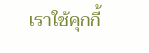เราใช้คุกกี้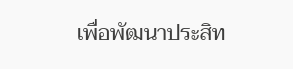เพื่อพัฒนาประสิท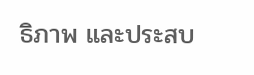ธิภาพ และประสบ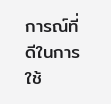การณ์ที่ดีในการใช้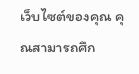เว็บไซต์ของคุณ คุณสามารถศึก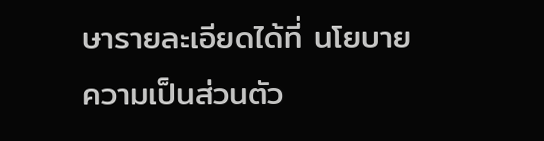ษารายละเอียดได้ที่ นโยบายความเป็นส่วนตัว